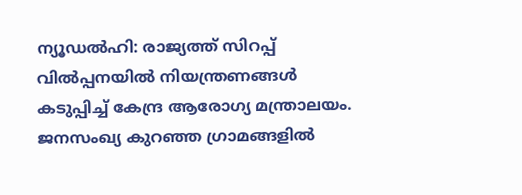ന്യൂഡല്‍ഹി: രാജ്യത്ത് സിറപ്പ് വില്‍പ്പനയില്‍ നിയന്ത്രണങ്ങള്‍ കടുപ്പിച്ച് കേന്ദ്ര ആരോഗ്യ മന്ത്രാലയം. ജനസംഖ്യ കുറഞ്ഞ ഗ്രാമങ്ങളില്‍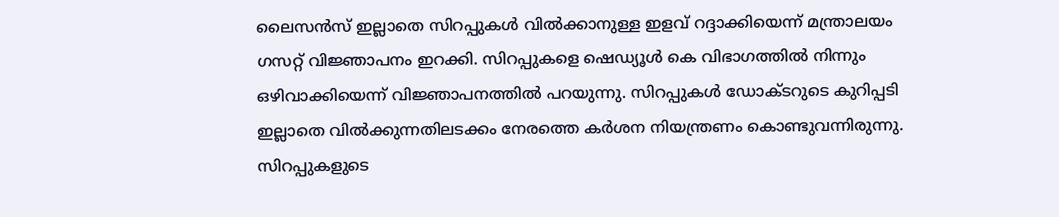ലൈസന്‍സ് ഇല്ലാതെ സിറപ്പുകള്‍ വില്‍ക്കാനുള്ള ഇളവ് റദ്ദാക്കിയെന്ന് മന്ത്രാലയം ഗസറ്റ് വിജ്ഞാപനം ഇറക്കി. സിറപ്പുകളെ ഷെഡ്യൂള്‍ കെ വിഭാഗത്തില്‍ നിന്നും ഒഴിവാക്കിയെന്ന് വിജ്ഞാപനത്തില്‍ പറയുന്നു. സിറപ്പുകള്‍ ഡോക്ടറുടെ കുറിപ്പടി ഇല്ലാതെ വില്‍ക്കുന്നതിലടക്കം നേരത്തെ കര്‍ശന നിയന്ത്രണം കൊണ്ടുവന്നിരുന്നു. സിറപ്പുകളുടെ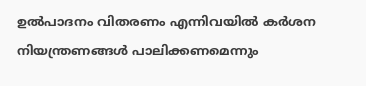ഉല്‍പാദനം വിതരണം എന്നിവയില്‍ കര്‍ശന നിയന്ത്രണങ്ങള്‍ പാലിക്കണമെന്നും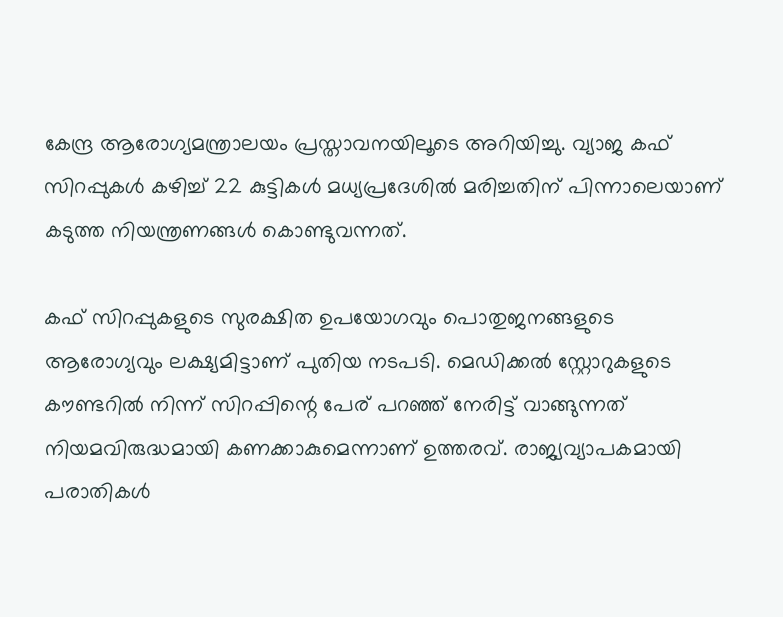കേന്ദ്ര ആരോഗ്യമന്ത്രാലയം പ്രസ്താവനയിലൂടെ അറിയിച്ചു. വ്യാജ കഫ് സിറപ്പുകള്‍ കഴിച്ച് 22 കുട്ടികള്‍ മധ്യപ്രദേശില്‍ മരിച്ചതിന് പിന്നാലെയാണ് കടുത്ത നിയന്ത്രണങ്ങള്‍ കൊണ്ടുവന്നത്.

കഫ് സിറപ്പുകളുടെ സുരക്ഷിത ഉപയോഗവും പൊതുജനങ്ങളുടെ ആരോഗ്യവും ലക്ഷ്യമിട്ടാണ് പുതിയ നടപടി. മെഡിക്കല്‍ സ്റ്റോറുകളുടെ കൗണ്ടറില്‍ നിന്ന് സിറപ്പിന്റെ പേര് പറഞ്ഞ് നേരിട്ട് വാങ്ങുന്നത് നിയമവിരുദ്ധമായി കണക്കാകുമെന്നാണ് ഉത്തരവ്. രാജ്യവ്യാപകമായി പരാതികള്‍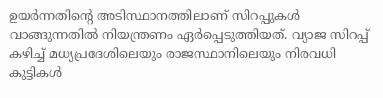ഉയര്‍ന്നതിന്റെ അടിസ്ഥാനത്തിലാണ് സിറപ്പുകള്‍ വാങ്ങുന്നതില്‍ നിയന്ത്രണം ഏര്‍പ്പെടുത്തിയത്. വ്യാജ സിറപ്പ് കഴിച്ച് മധ്യപ്രദേശിലെയും രാജസ്ഥാനിലെയും നിരവധി കുട്ടികള്‍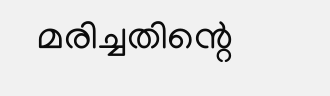മരിച്ചതിന്റെ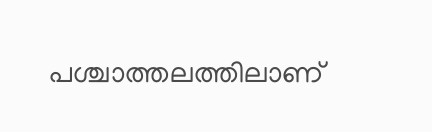പശ്ചാത്തലത്തിലാണ്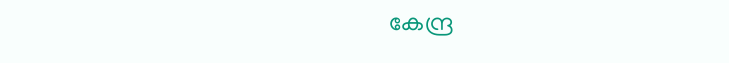കേന്ദ്ര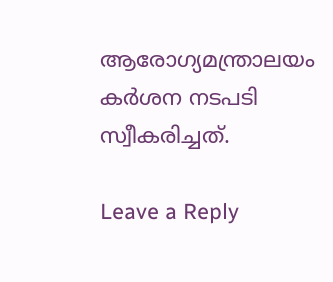ആരോഗ്യമന്ത്രാലയം കര്‍ശന നടപടി സ്വീകരിച്ചത്.

Leave a Reply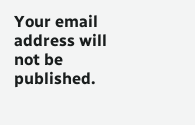Your email address will not be published.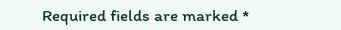Required fields are marked *